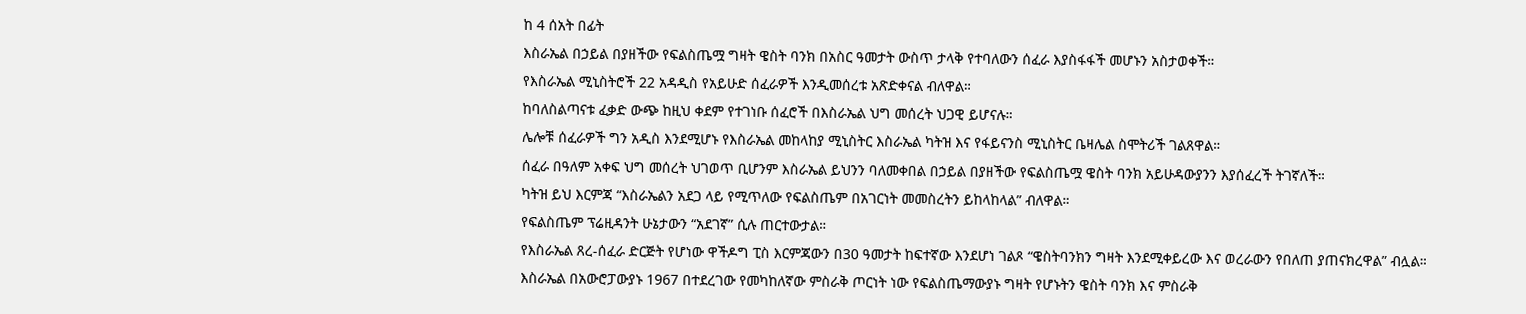ከ 4 ሰአት በፊት
እስራኤል በኃይል በያዘችው የፍልስጤሟ ግዛት ዌስት ባንክ በአስር ዓመታት ውስጥ ታላቅ የተባለውን ሰፈራ እያስፋፋች መሆኑን አስታወቀች።
የእስራኤል ሚኒስትሮች 22 አዳዲስ የአይሁድ ሰፈራዎች እንዲመሰረቱ አጽድቀናል ብለዋል።
ከባለስልጣናቱ ፈቃድ ውጭ ከዚህ ቀደም የተገነቡ ሰፈሮች በእስራኤል ህግ መሰረት ህጋዊ ይሆናሉ።
ሌሎቹ ሰፈራዎች ግን አዲስ እንደሚሆኑ የእስራኤል መከላከያ ሚኒስትር እስራኤል ካትዝ እና የፋይናንስ ሚኒስትር ቤዛሌል ስሞትሪች ገልጸዋል።
ሰፈራ በዓለም አቀፍ ህግ መሰረት ህገወጥ ቢሆንም እስራኤል ይህንን ባለመቀበል በኃይል በያዘችው የፍልስጤሟ ዌስት ባንክ አይሁዳውያንን እያሰፈረች ትገኛለች።
ካትዝ ይህ እርምጃ “እስራኤልን አደጋ ላይ የሚጥለው የፍልስጤም በአገርነት መመስረትን ይከላከላል” ብለዋል።
የፍልስጤም ፕሬዚዳንት ሁኔታውን “አደገኛ” ሲሉ ጠርተውታል።
የእስራኤል ጸረ-ሰፈራ ድርጅት የሆነው ዋችዶግ ፒስ እርምጃውን በ30 ዓመታት ከፍተኛው እንደሆነ ገልጾ “ዌስትባንክን ግዛት እንደሚቀይረው እና ወረራውን የበለጠ ያጠናክረዋል” ብሏል።
እስራኤል በአውሮፓውያኑ 1967 በተደረገው የመካከለኛው ምስራቅ ጦርነት ነው የፍልስጤማውያኑ ግዛት የሆኑትን ዌስት ባንክ እና ምስራቅ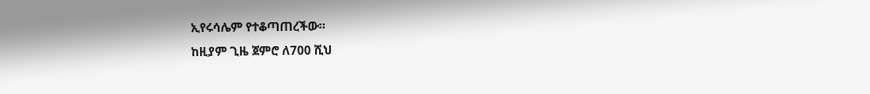ኢየሩሳሌም የተቆጣጠረችው።
ከዚያም ጊዜ ጀምሮ ለ700 ሺህ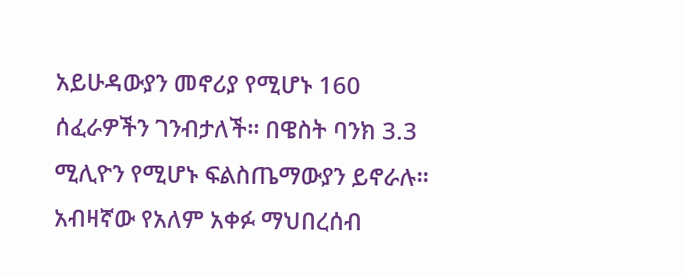አይሁዳውያን መኖሪያ የሚሆኑ 160 ሰፈራዎችን ገንብታለች። በዌስት ባንክ 3.3 ሚሊዮን የሚሆኑ ፍልስጤማውያን ይኖራሉ።
አብዛኛው የአለም አቀፉ ማህበረሰብ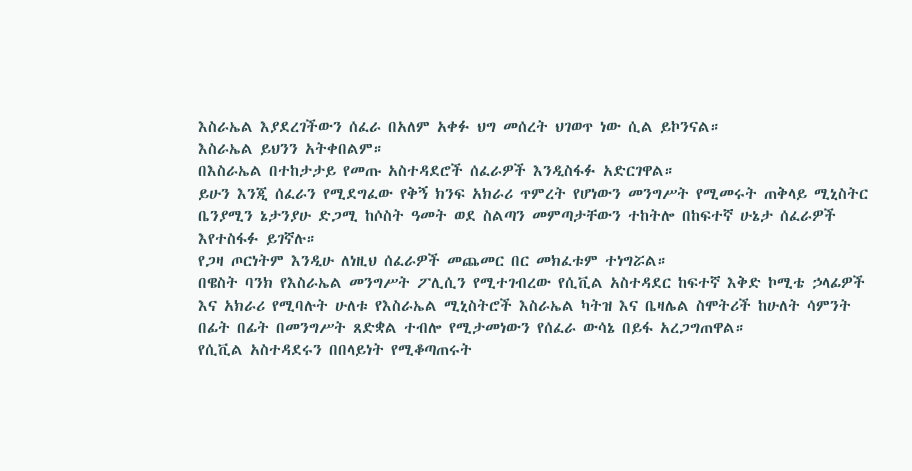እስራኤል እያደረገችውን ሰፈራ በአለም አቀፉ ህግ መሰረት ህገወጥ ነው ሲል ይኮንናል።
እስራኤል ይህንን አትቀበልም።
በእስራኤል በተከታታይ የመጡ አስተዳደሮች ሰፈራዎች እንዲስፋፉ አድርገዋል።
ይሁን እንጂ ሰፈራን የሚደግፈው የቅኝ ክንፍ አክራሪ ጥምረት የሆነውን መንግሥት የሚመሩት ጠቅላይ ሚኒስትር ቤንያሚን ኔታንያሁ ድጋሚ ከሶስት ዓመት ወደ ስልጣን መምጣታቸውን ተከትሎ በከፍተኛ ሁኔታ ሰፈራዎች እየተስፋፉ ይገኛሉ።
የጋዛ ጦርነትም እንዲሁ ለነዚህ ሰፈራዎች መጨመር በር መክፈቱም ተነግሯል።
በዌስት ባንክ የእስራኤል መንግሥት ፖሊሲን የሚተገብረው የሲቪል አስተዳደር ከፍተኛ እቅድ ኮሚቴ ኃላፊዎች እና አክራሪ የሚባሉት ሁለቱ የእስራኤል ሚኒስትሮች እስራኤል ካትዝ እና ቤዛሌል ስሞትሪች ከሁለት ሳምንት በፊት በፊት በመንግሥት ጸድቋል ተብሎ የሚታመነውን የሰፈራ ውሳኔ በይፋ አረጋግጠዋል።
የሲቪል አስተዳደሩን በበላይነት የሚቆጣጠሩት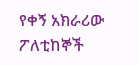የቀኝ አክራሪው ፖለቲከኞች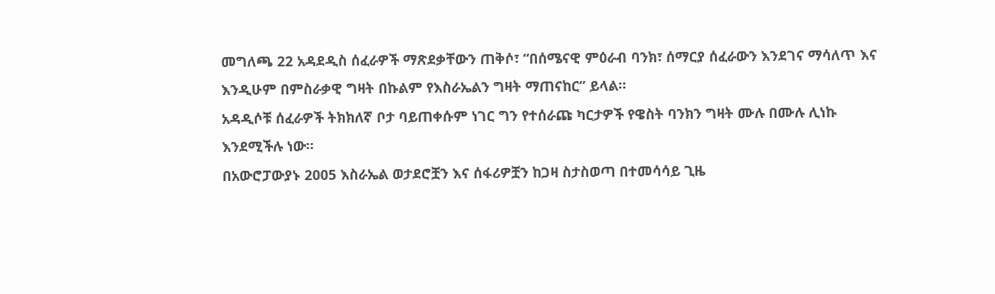መግለጫ 22 አዳደዲስ ሰፈራዎች ማጽደቃቸውን ጠቅሶ፣ “በሰሜናዊ ምዕራብ ባንክ፣ ሰማርያ ሰፈራውን እንደገና ማሳለጥ እና እንዲሁም በምስራቃዊ ግዛት በኩልም የእስራኤልን ግዛት ማጠናከር” ይላል።
አዳዲሶቹ ሰፈራዎች ትክክለኛ ቦታ ባይጠቀሱም ነገር ግን የተሰራጩ ካርታዎች የዌስት ባንክን ግዛት ሙሉ በሙሉ ሊነኩ እንደሚችሉ ነው።
በአውሮፓውያኑ 2005 እስራኤል ወታደሮቿን እና ሰፋሪዎቿን ከጋዛ ስታስወጣ በተመሳሳይ ጊዜ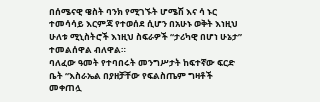በሰሜናዊ ዌስት ባንክ የሚገኙት ሆሜሽ እና ሳ ኑር ተመሳሳይ እርምጃ የተወሰደ ሲሆን በአሁኑ ወቅት እነዚህ ሁለቱ ሚኒስትሮች እነዚህ ስፍራዎች “ታሪካዊ በሆነ ሁኔታ” ተመልሰዋል ብለዋል።
ባለፈው ዓመት የተባበሩት መንግሥታት ከፍተኛው ፍርድ ቤት “እስራኤል በያዘቻቸው የፍልስጤም ግዛቶች መቀጠሏ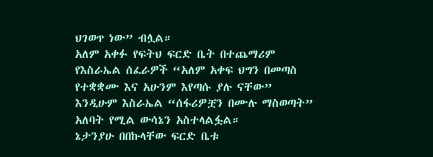ህገወጥ ነው” ብሏል።
አለም አቀፉ የፍትህ ፍርድ ቤት በተጨማሪም የእስራኤል ሰፈራዎች “አለም አቀፍ ህግን በመጣስ የተቋቋሙ እና አሁንም እየጣሱ ያሉ ናቸው” እንዲሁም እስራኤል “ሰፋሪዎቿን በሙሉ ማስወጣት” አለባት የሚል ውሳኔን አስተላልፏል።
ኔታንያሁ በበኩላቸው ፍርድ ቤቱ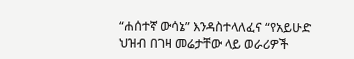“ሐሰተኛ ውሳኔ” እንዳስተላለፈና “የአይሁድ ህዝብ በገዛ መሬታቸው ላይ ወራሪዎች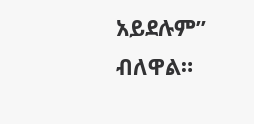አይደሉም” ብለዋል።